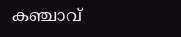കഞ്ചാവ്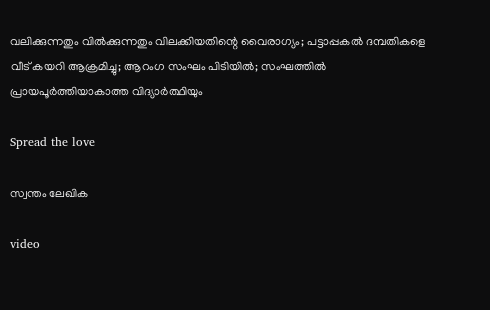വലിക്കുന്നതും വില്‍ക്കുന്നതും വിലക്കിയതിന്റെ വൈരാഗ്യം; പട്ടാപ്പകല്‍ ദമ്പതികളെ വീട് കയറി ആക്രമിച്ചു; ആറംഗ സംഘം പിടിയിൽ; സംഘത്തിൽ പ്രായപൂര്‍ത്തിയാകാത്ത വിദ്യാര്‍ത്ഥിയും

Spread the love

സ്വന്തം ലേഖിക

video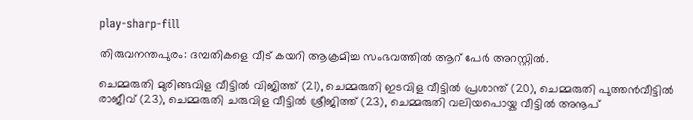play-sharp-fill

തിരുവനന്തപുരം: ദമ്പതികളെ വീട് കയറി ആക്രമിച്ച സംഭവത്തില്‍ ആറ് പേര്‍ അറസ്റ്റില്‍.

ചെമ്മരുതി മുരിങ്ങവിള വീട്ടില്‍ വിജിത്ത് (21), ചെമ്മരുതി ഇടവിള വീട്ടില്‍ പ്രശാന്ത് (20), ചെമ്മരുതി പുത്തന്‍വീട്ടില്‍ രാജീവ് (23), ചെമ്മരുതി ചരുവിള വീട്ടില്‍ ശ്രീജിത്ത് (23), ചെമ്മരുതി വലിയപൊയ്ക വീട്ടില്‍ അനൂപ്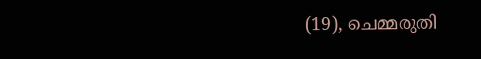(19), ചെമ്മരുതി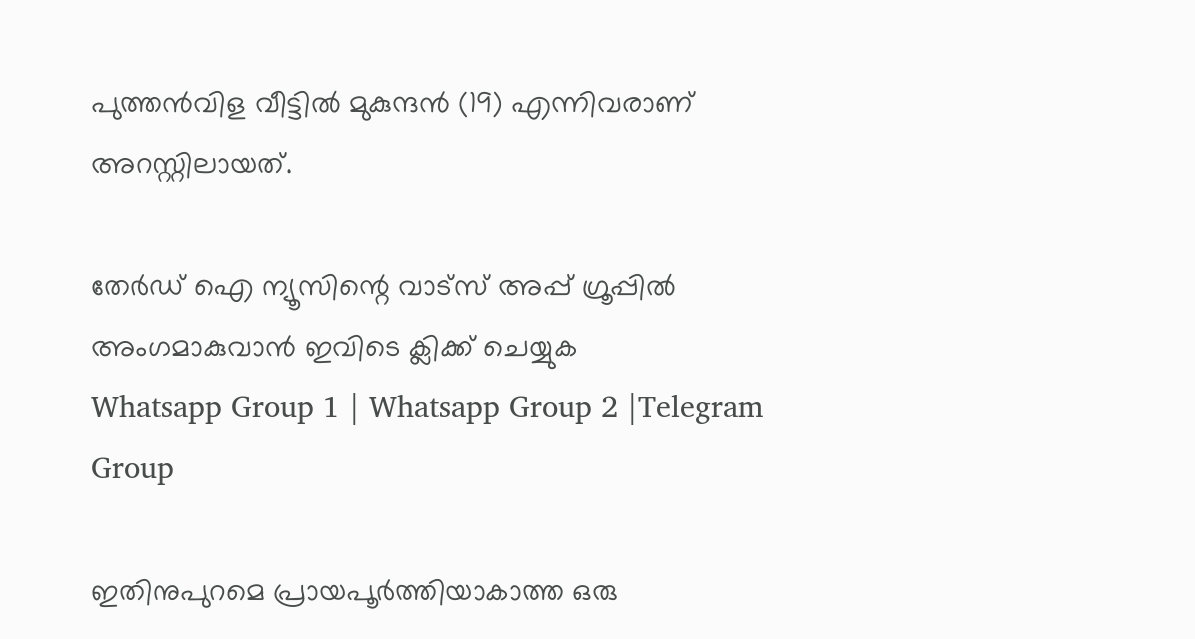പുത്തന്‍വിള വീട്ടില്‍ മുകുന്ദന്‍ (19) എന്നിവരാണ് അറസ്റ്റിലായത്.

തേർഡ് ഐ ന്യൂസിന്റെ വാട്സ് അപ്പ് ഗ്രൂപ്പിൽ അംഗമാകുവാൻ ഇവിടെ ക്ലിക്ക് ചെയ്യുക
Whatsapp Group 1 | Whatsapp Group 2 |Telegram Group

ഇതിനുപുറമെ പ്രായപൂര്‍ത്തിയാകാത്ത ഒരു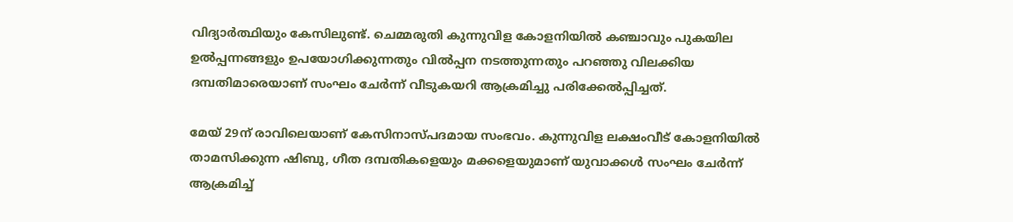വിദ്യാര്‍ത്ഥിയും കേസിലുണ്ട്. ചെമ്മരുതി കുന്നുവിള കോളനിയില്‍ കഞ്ചാവും പുകയില ഉല്‍പ്പന്നങ്ങളും ഉപയോഗിക്കുന്നതും വില്‍പ്പന നടത്തുന്നതും പറഞ്ഞു വിലക്കിയ ദമ്പതിമാരെയാണ് സംഘം ചേര്‍ന്ന് വീടുകയറി ആക്രമിച്ചു പരിക്കേല്‍പ്പിച്ചത്.

മേയ് 29ന് രാവിലെയാണ് കേസിനാസ്പദമായ സംഭവം. കുന്നുവിള ലക്ഷംവീട് കോളനിയില്‍ താമസിക്കുന്ന ഷിബു, ഗീത ദമ്പതികളെയും മക്കളെയുമാണ് യുവാക്കള്‍ സംഘം ചേര്‍ന്ന് ആക്രമിച്ച്‌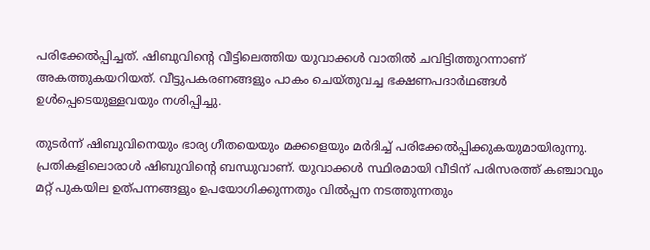പരിക്കേല്‍പ്പിച്ചത്. ഷിബുവിന്‍റെ വീട്ടിലെത്തിയ യുവാക്കള്‍ വാതില്‍ ചവിട്ടിത്തുറന്നാണ് അകത്തുകയറിയത്. വീട്ടുപകരണങ്ങളും പാകം ചെയ്തുവച്ച ഭക്ഷണപദാര്‍ഥങ്ങള്‍ ഉള്‍പ്പെടെയുള്ളവയും നശിപ്പിച്ചു.

തുടര്‍ന്ന് ഷിബുവിനെയും ഭാര്യ ഗീതയെയും മക്കളെയും മര്‍ദിച്ച്‌ പരിക്കേല്‍പ്പിക്കുകയുമായിരുന്നു. പ്രതികളിലൊരാള്‍ ഷിബുവിന്‍റെ ബന്ധുവാണ്. യുവാക്കള്‍ സ്ഥിരമായി വീടിന് പരിസരത്ത് കഞ്ചാവും മറ്റ് പുകയില ഉത്പന്നങ്ങളും ഉപയോഗിക്കുന്നതും വില്‍പ്പന നടത്തുന്നതും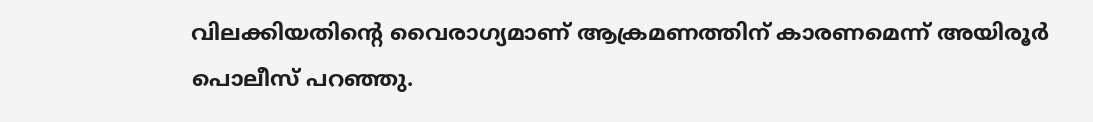വിലക്കിയതിന്‍റെ വൈരാഗ്യമാണ് ആക്രമണത്തിന് കാരണമെന്ന് അയിരൂര്‍ പൊലീസ് പറഞ്ഞു.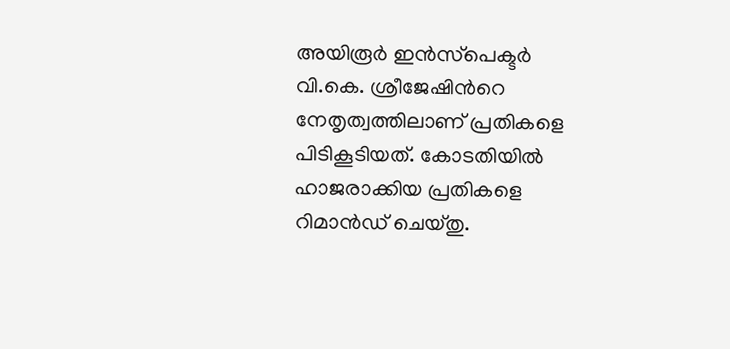അയിരൂര്‍ ഇന്‍സ്‌പെക്ടര്‍ വി.കെ. ശ്രീജേഷിന്‍റെ നേതൃത്വത്തിലാണ് പ്രതികളെ പിടികൂടിയത്. കോടതിയില്‍ ഹാജരാക്കിയ പ്രതികളെ റിമാന്‍ഡ് ചെയ്തു.